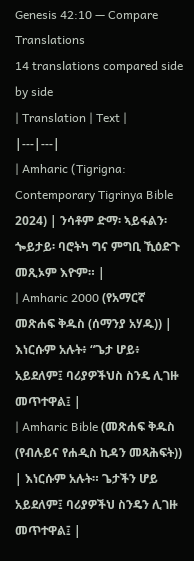Genesis 42:10 — Compare Translations
14 translations compared side by side
| Translation | Text |
|---|---|
| Amharic (Tigrigna: Contemporary Tigrinya Bible 2024) | ንሳቶም ድማ፡ ኣይፋልን፡ ጐይታይ፡ ባሮትካ ግና ምግቢ ኺዕድጉ መጺኦም እዮም። |
| Amharic 2000 (የአማርኛ መጽሐፍ ቅዱስ (ሰማንያ አሃዱ)) | እነርሱም አሉት፥ “ጌታ ሆይ፥ አይደለም፤ ባሪያዎችህስ ስንዴ ሊገዙ መጥተዋል፤ |
| Amharic Bible (መጽሐፍ ቅዱስ (የብሉይና የሐዲስ ኪዳን መጻሕፍት)) | እነርሱም አሉት። ጌታችን ሆይ አይደለም፤ ባሪያዎችህ ስንዴን ሊገዙ መጥተዋል፤ |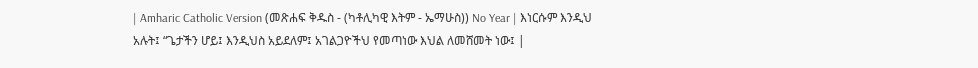| Amharic Catholic Version (መጽሐፍ ቅዱስ - (ካቶሊካዊ እትም - ኤማሁስ)) No Year | እነርሱም እንዲህ አሉት፤ “ጌታችን ሆይ፤ እንዲህስ አይደለም፤ አገልጋዮችህ የመጣነው እህል ለመሸመት ነው፤ |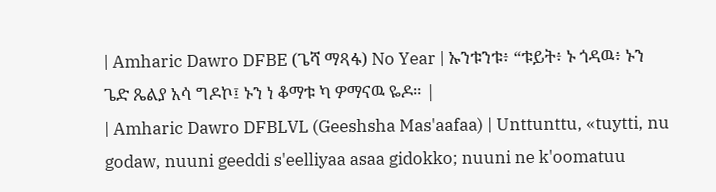| Amharic Dawro DFBE (ጌሻ ማጻፋ) No Year | ኡንቱንቱ፥ “ቱይት፥ ኑ ጎዳዉ፥ ኑን ጌድ ጼልያ አሳ ግዶኮ፤ ኑን ነ ቆማቱ ካ ዎማናዉ ዬዶ። |
| Amharic Dawro DFBLVL (Geeshsha Mas'aafaa) | Unttunttu, «tuytti, nu godaw, nuuni geeddi s'eelliyaa asaa gidokko; nuuni ne k'oomatuu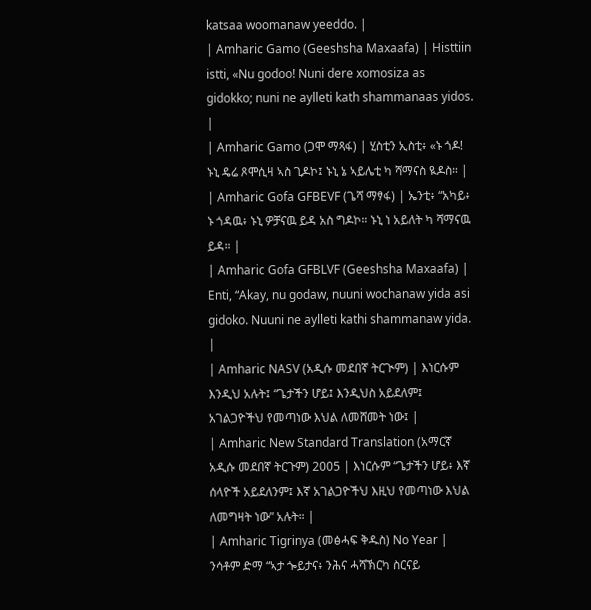katsaa woomanaw yeeddo. |
| Amharic Gamo (Geeshsha Maxaafa) | Histtiin istti, «Nu godoo! Nuni dere xomosiza as gidokko; nuni ne aylleti kath shammanaas yidos. |
| Amharic Gamo (ጋሞ ማጻፋ) | ሂስቲን ኢስቲ፥ «ኑ ጎዶ! ኑኒ ዴሬ ጾሞሲዛ ኣስ ጊዶኮ፤ ኑኒ ኔ ኣይሌቲ ካ ሻማናስ ዪዶስ። |
| Amharic Gofa GFBEVF (ጌሻ ማፃፋ) | ኤንቲ፥ “አካይ፥ ኑ ጎዳዉ፥ ኑኒ ዎቻናዉ ይዳ አስ ግዶኮ። ኑኒ ነ አይለት ካ ሻማናዉ ይዳ። |
| Amharic Gofa GFBLVF (Geeshsha Maxaafa) | Enti, “Akay, nu godaw, nuuni wochanaw yida asi gidoko. Nuuni ne aylleti kathi shammanaw yida. |
| Amharic NASV (አዲሱ መደበኛ ትርጒም) | እነርሱም እንዲህ አሉት፤ “ጌታችን ሆይ፤ እንዲህስ አይደለም፤ አገልጋዮችህ የመጣነው እህል ለመሸመት ነው፤ |
| Amharic New Standard Translation (አማርኛ አዲሱ መደበኛ ትርጉም) 2005 | እነርሱም “ጌታችን ሆይ፥ እኛ ሰላዮች አይደለንም፤ እኛ አገልጋዮችህ እዚህ የመጣነው እህል ለመግዛት ነው” አሉት። |
| Amharic Tigrinya (መፅሓፍ ቅዱስ) No Year | ንሳቶም ድማ “ኣታ ጐይታና፥ ንሕና ሓሻኽርካ ስርናይ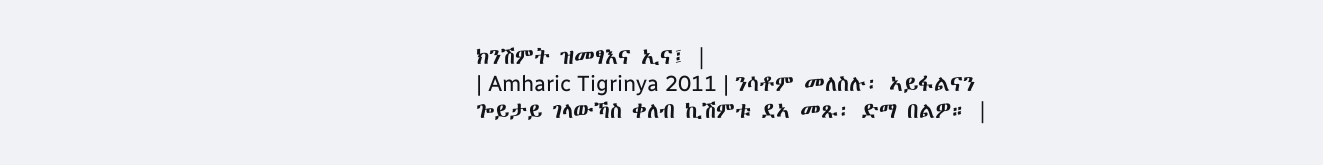ክንሽምት ዝመፃእና ኢና፤ |
| Amharic Tigrinya 2011 | ንሳቶም መለስሉ፡ ኣይፋልናን ጐይታይ ገላውኻስ ቀለብ ኪሽምቱ ደኣ መጹ፡ ድማ በልዎ። |